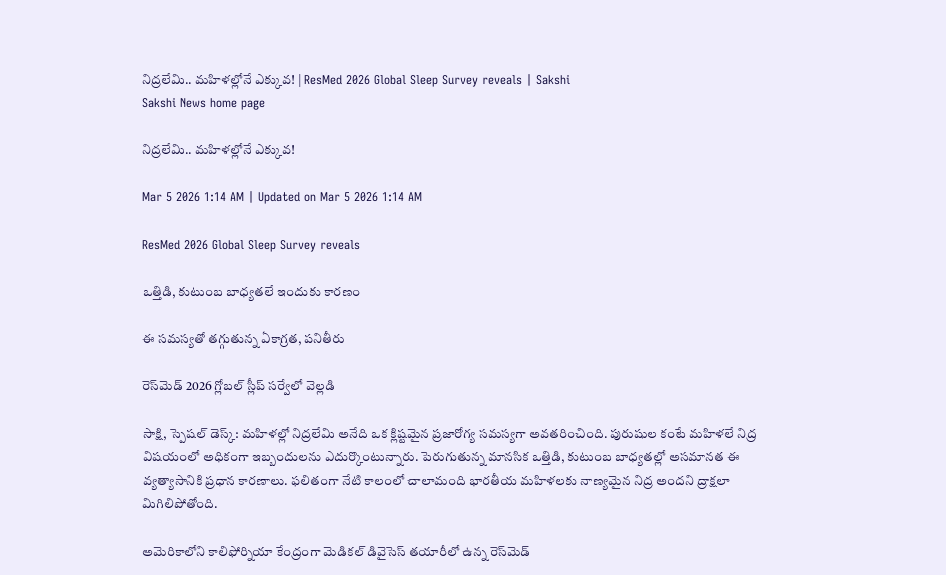నిద్రలేమి.. మహిళల్లోనే ఎక్కువ! | ResMed 2026 Global Sleep Survey reveals | Sakshi
Sakshi News home page

నిద్రలేమి.. మహిళల్లోనే ఎక్కువ!

Mar 5 2026 1:14 AM | Updated on Mar 5 2026 1:14 AM

ResMed 2026 Global Sleep Survey reveals

ఒత్తిడి, కుటుంబ బాధ్యతలే ఇందుకు కారణం

ఈ సమస్యతో తగ్గుతున్న ఏకాగ్రత, పనితీరు

రెస్‌మెడ్‌ 2026 గ్లోబల్‌ స్లీప్‌ సర్వేలో వెల్లడి

సాక్షి, స్పెషల్‌ డెస్క్‌: మహిళల్లో నిద్రలేమి అనేది ఒక క్లిష్టమైన ప్రజారోగ్య సమస్యగా అవతరించింది. పురుషుల కంటే మహిళలే నిద్ర విషయంలో అధికంగా ఇబ్బందులను ఎదుర్కొంటున్నారు. పెరుగుతున్న మానసిక ఒత్తిడి, కుటుంబ బాధ్యతల్లో అసమానత ఈ వ్యత్యాసానికి ప్రధాన కారణాలు. ఫలితంగా నేటి కాలంలో చాలామంది భారతీయ మహిళలకు నాణ్యమైన నిద్ర అందని ద్రాక్షలా మిగిలిపోతోంది.

అమెరికాలోని కాలిఫోర్నియా కేంద్రంగా మెడికల్‌ డివైసెస్‌ తయారీలో ఉన్న రెస్‌మెడ్‌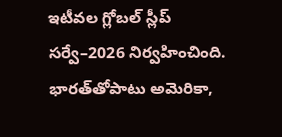ఇటీవల గ్లోబల్‌ స్లీప్‌ సర్వే–2026 నిర్వహించింది. భారత్‌తోపాటు అమెరికా,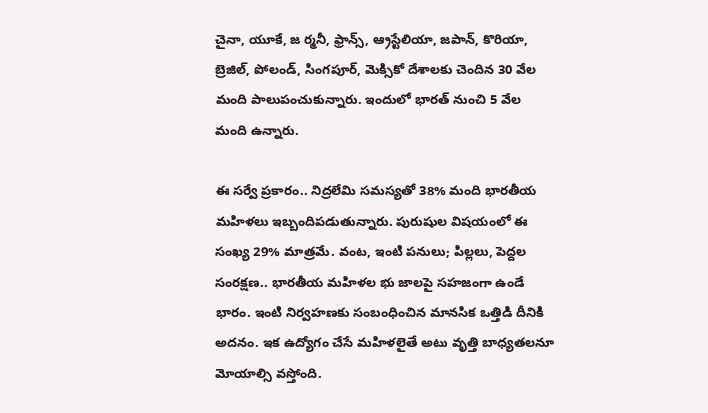చైనా, యూకే, జ ర్మనీ, ఫ్రాన్స్, ఆ్రస్టేలియా, జపాన్, కొరియా, బ్రెజిల్, పోలండ్, సింగపూర్, మెక్సికో దేశాలకు చెందిన 30 వేల మంది పాలుపంచుకున్నారు. ఇందులో భారత్‌ నుంచి 5 వేల మంది ఉన్నారు.

ఈ సర్వే ప్రకారం.. నిద్రలేమి సమస్యతో 38% మంది భారతీయ మహిళలు ఇబ్బందిపడుతున్నారు. పురుషుల విషయంలో ఈ సంఖ్య 29% మాత్రమే. వంట, ఇంటి పనులు; పిల్లలు, పెద్దల సంరక్షణ.. భారతీయ మహిళల భు జాలపై సహజంగా ఉండే భారం. ఇంటి నిర్వహణకు సంబంధించిన మానసిక ఒత్తిడి దీనికి అదనం. ఇక ఉద్యోగం చేసే మహిళలైతే అటు వృత్తి బాధ్యతలనూ మోయాల్సి వస్తోంది.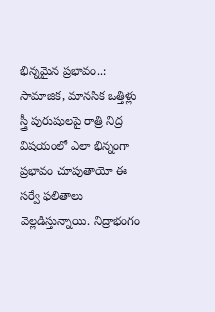భిన్నమైన ప్రభావం..: సామాజిక, మానసిక ఒత్తిళ్లు స్త్రీ పురుషులపై రాత్రి నిద్ర విషయంలో ఎలా భిన్నంగా ప్రభావం చూపుతాయో ఈ సర్వే ఫలితాలు వెల్లడిస్తున్నాయి. నిద్రాభంగం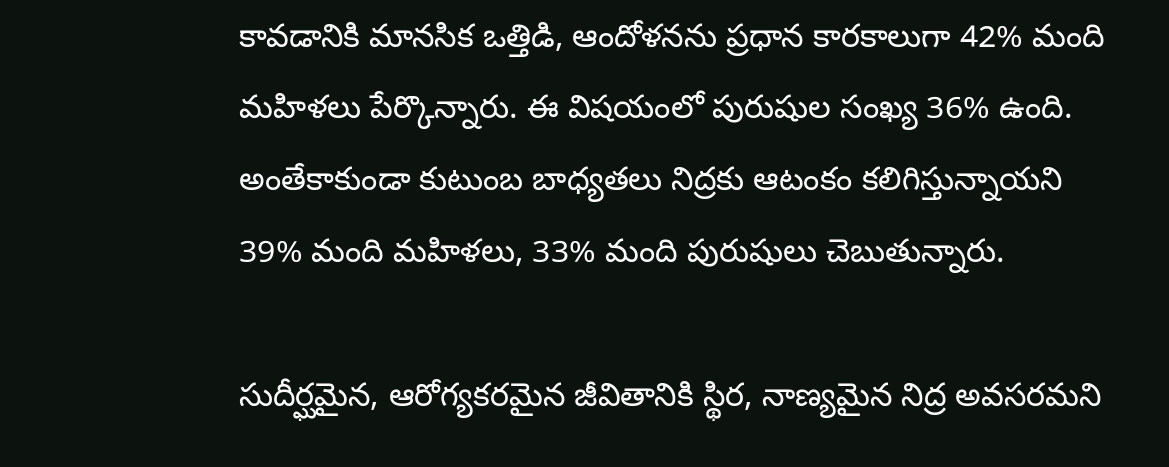కావడానికి మానసిక ఒత్తిడి, ఆందోళనను ప్రధాన కారకాలుగా 42% మంది మహిళలు పేర్కొన్నారు. ఈ విషయంలో పురుషుల సంఖ్య 36% ఉంది. అంతేకాకుండా కుటుంబ బాధ్యతలు నిద్రకు ఆటంకం కలిగిస్తున్నాయని 39% మంది మహిళలు, 33% మంది పురుషులు చెబుతున్నారు.

సుదీర్ఘమైన, ఆరోగ్యకరమైన జీవితానికి స్థిర, నాణ్యమైన నిద్ర అవసరమని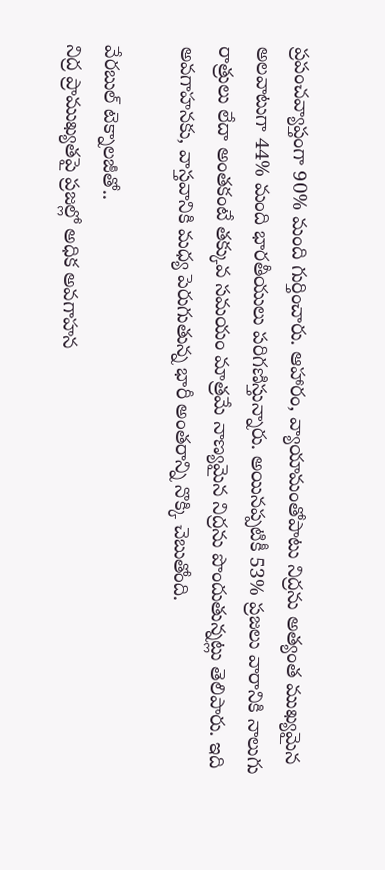ప్రపంచవ్యాప్తంగా 90% మంది గుర్తించారు. ఆహారం, వ్యాయామంతోపాటు నిద్రను అత్యంత ముఖ్యమైన అలవాటుగా 44% మంది భారతీయులు పరిగణిస్తున్నారు. అయినప్పటికీ 53% ప్రజలు వారానికి నాలుగు రాత్రులు లేదా అంతకంటే తక్కువ సమయం మాత్రమే నాణ్యమైన నిద్రను పొందుతున్నట్లు తెలిపారు. ఇది అవగాహనకు, వాస్తవానికి మధ్య పెరుగుతున్న భారీ అంతరాన్ని నొక్కి చెబుతోంది.

వేరబుల్‌ టెక్నాలజీతో..
నిద్ర ప్రాముఖ్యతపై ప్రజల్లో అధిక అవగాహన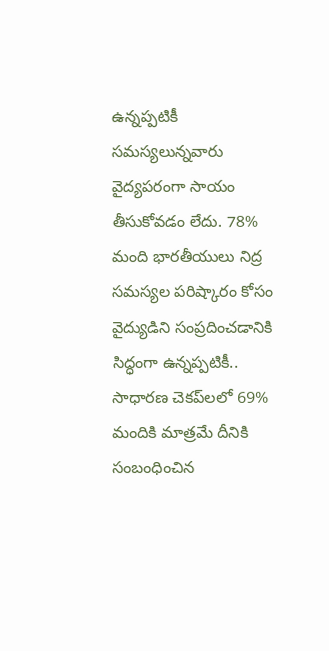ఉన్నప్పటికీ సమస్యలున్నవారు వైద్యపరంగా సాయం తీసుకోవడం లేదు. 78% మంది భారతీయులు నిద్ర సమస్యల పరిష్కారం కోసం వైద్యుడిని సంప్రదించడానికి సిద్ధంగా ఉన్నప్పటికీ.. సాధారణ చెకప్‌లలో 69% మందికి మాత్రమే దీనికి సంబంధించిన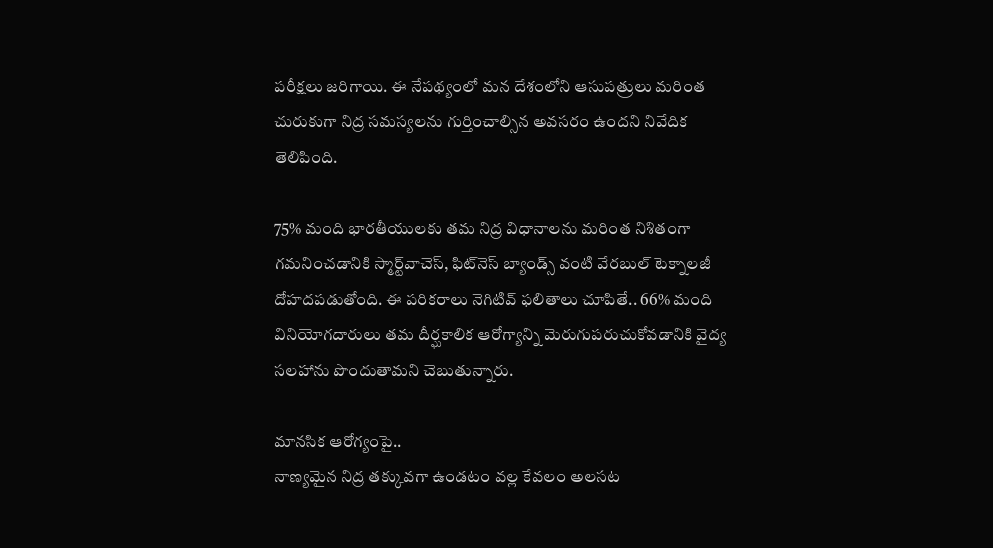పరీక్షలు జరిగాయి. ఈ నేపథ్యంలో మన దేశంలోని ఆసుపత్రులు మరింత చురుకుగా నిద్ర సమస్యలను గుర్తించాల్సిన అవసరం ఉందని నివేదిక తెలిపింది.

75% మంది భారతీయులకు తమ నిద్ర విధానాలను మరింత నిశితంగా గమనించడానికి స్మార్ట్‌వాచెస్, ఫిట్‌నెస్‌ బ్యాండ్స్‌ వంటి వేరబుల్‌ టెక్నాలజీ దోహదపడుతోంది. ఈ పరికరాలు నెగిటివ్‌ ఫలితాలు చూపితే.. 66% మంది వినియోగదారులు తమ దీర్ఘకాలిక ఆరోగ్యాన్ని మెరుగుపరుచుకోవడానికి వైద్య సలహాను పొందుతామని చెబుతున్నారు.

మానసిక ఆరోగ్యంపై..
నాణ్యమైన నిద్ర తక్కువగా ఉండటం వల్ల కేవలం అలసట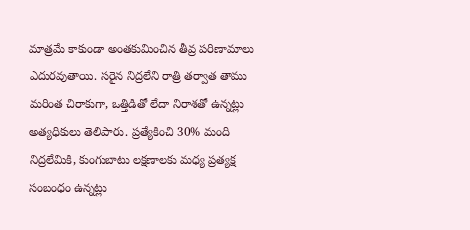మాత్రమే కాకుండా అంతకుమించిన తీవ్ర పరిణామాలు ఎదురవుతాయి. సరైన నిద్రలేని రాత్రి తర్వాత తాము మరింత చిరాకుగా, ఒత్తిడితో లేదా నిరాశతో ఉన్నట్లు అత్యధికులు తెలిపారు. ప్రత్యేకించి 30% మంది నిద్రలేమికి, కుంగుబాటు లక్షణాలకు మధ్య ప్రత్యక్ష సంబంధం ఉన్నట్లు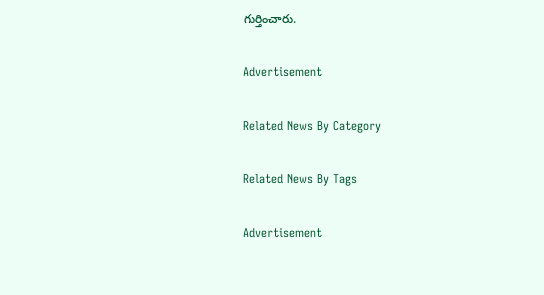గుర్తించారు.

Advertisement

Related News By Category

Related News By Tags

Advertisement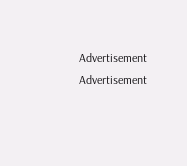Advertisement
Advertisement